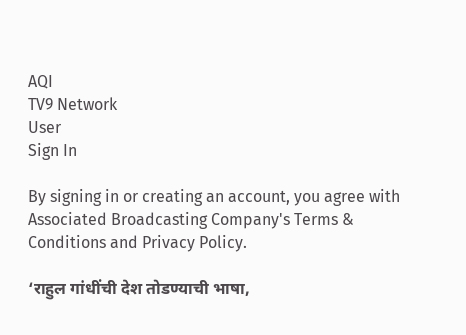AQI
TV9 Network
User
Sign In

By signing in or creating an account, you agree with Associated Broadcasting Company's Terms & Conditions and Privacy Policy.

‘राहुल गांधींची देश तोडण्याची भाषा,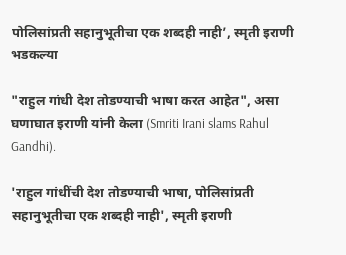पोलिसांप्रती सहानुभूतीचा एक शब्दही नाही’, स्मृती इराणी भडकल्या

"राहुल गांधी देश तोडण्याची भाषा करत आहेत", असा घणाघात इराणी यांनी केला (Smriti Irani slams Rahul Gandhi).

'राहुल गांधींची देश तोडण्याची भाषा, पोलिसांप्रती सहानुभूतीचा एक शब्दही नाही', स्मृती इराणी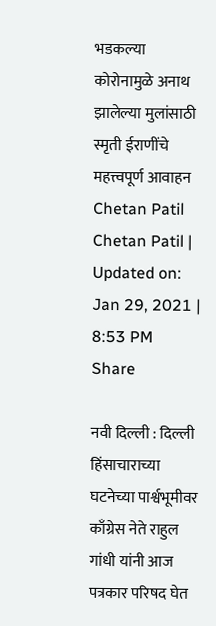भडकल्या
कोरोनामुळे अनाथ झालेल्या मुलांसाठी स्मृती ईराणींचे महत्त्वपूर्ण आवाहन
Chetan Patil
Chetan Patil | Updated on: Jan 29, 2021 | 8:53 PM
Share

नवी दिल्ली : दिल्ली हिंसाचाराच्या घटनेच्या पार्श्वभूमीवर काँग्रेस नेते राहुल गांधी यांनी आज पत्रकार परिषद घेत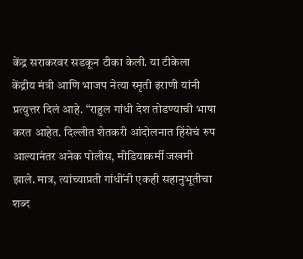केंद्र सराकरवर सडकून टीका केली. या टीकेला केंद्रीय मंत्री आणि भाजप नेत्या स्मृती इराणी यांनी प्रत्युत्तर दिलं आहे. “राहुल गांधी देश तोडण्याची भाषा करत आहेत. दिल्लीत शेतकरी आंदोलनात हिंसेचं रुप आल्यानंतर अनेक पोलीस, मीडियाकर्मी जखमी झाले. मात्र, त्यांच्याप्रती गांधींनी एकही सहानुभूतीचा शब्द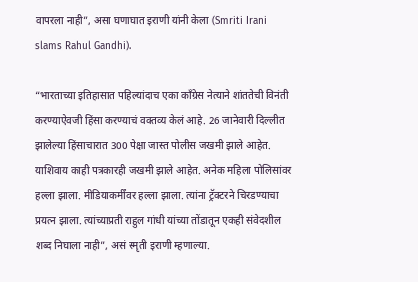वापरला नाही”, असा घणाघात इराणी यांनी केला (Smriti Irani slams Rahul Gandhi).

“भारताच्या इतिहासात पहिल्यांदाच एका काँग्रेस नेत्याने शांततेची विनंती करण्याऐवजी हिंसा करण्याचं वक्तव्य केलं आहे. 26 जानेवारी दिल्लीत झालेल्या हिंसाचारात 300 पेक्षा जास्त पोलीस जखमी झाले आहेत. याशिवाय काही पत्रकारही जखमी झाले आहेत. अनेक महिला पोलिसांवर हल्ला झाला. मीडियाकर्मींवर हल्ला झाला. त्यांना ट्रॅक्टरने चिरडण्याचा प्रयत्न झाला. त्यांच्याप्रती राहुल गांधी यांच्या तोंडातून एकही संवेदशील शब्द निघाला नाही”, असं स्मृती इराणी म्हणाल्या.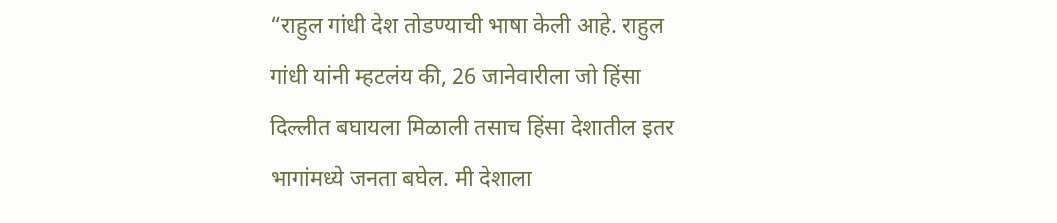“राहुल गांधी देश तोडण्याची भाषा केली आहे. राहुल गांधी यांनी म्हटलंय की, 26 जानेवारीला जो हिंसा दिल्लीत बघायला मिळाली तसाच हिंसा देशातील इतर भागांमध्ये जनता बघेल. मी देशाला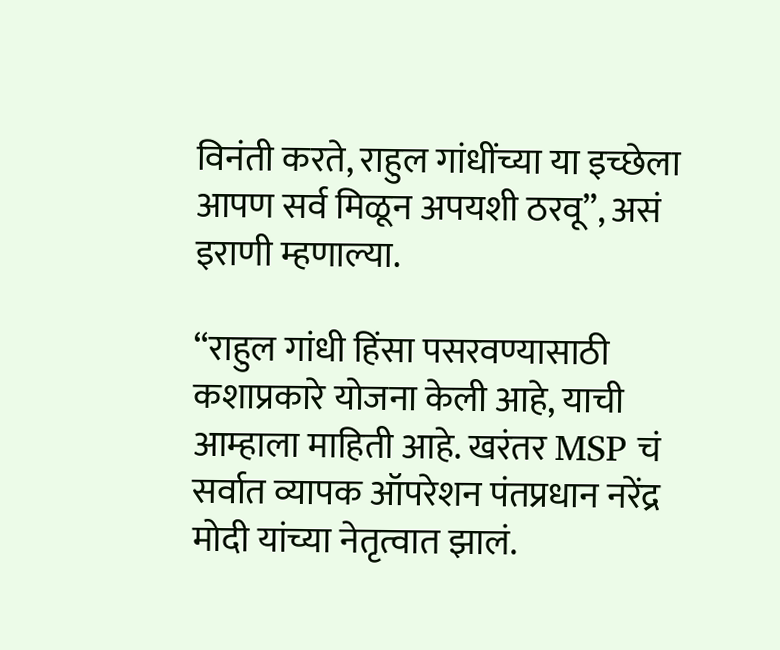विनंती करते, राहुल गांधींच्या या इच्छेला आपण सर्व मिळून अपयशी ठरवू”, असं इराणी म्हणाल्या.

“राहुल गांधी हिंसा पसरवण्यासाठी कशाप्रकारे योजना केली आहे, याची आम्हाला माहिती आहे. खरंतर MSP चं सर्वात व्यापक ऑपरेशन पंतप्रधान नरेंद्र मोदी यांच्या नेतृत्वात झालं.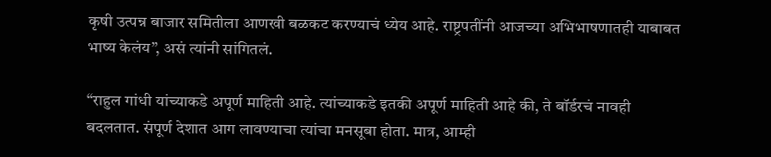कृषी उत्पन्न बाजार समितीला आणखी बळकट करण्याचं ध्येय आहे. राष्ट्रपतींनी आजच्या अभिभाषणातही याबाबत भाष्य केलंय”, असं त्यांनी सांगितलं.

“राहुल गांधी यांच्याकडे अपूर्ण माहिती आहे. त्यांच्याकडे इतकी अपूर्ण माहिती आहे की, ते बॉर्डरचं नावही बदलतात. संपूर्ण देशात आग लावण्याचा त्यांचा मनसूबा होता. मात्र, आम्ही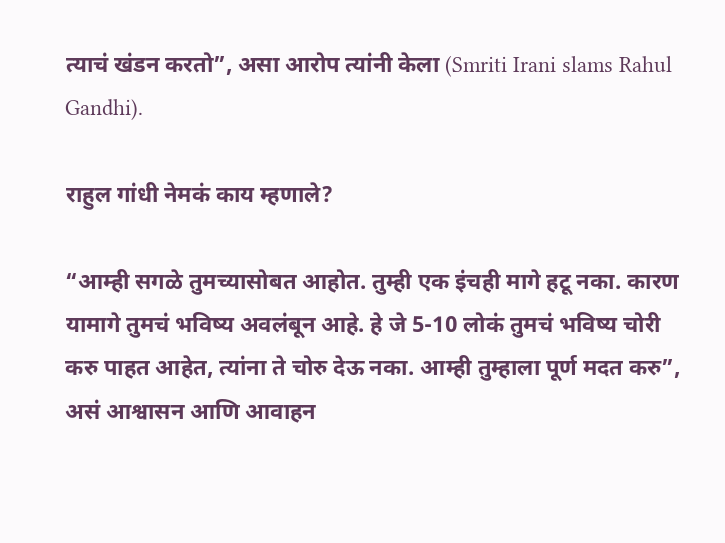त्याचं खंडन करतो”, असा आरोप त्यांनी केला (Smriti Irani slams Rahul Gandhi).

राहुल गांधी नेमकं काय म्हणाले?

“आम्ही सगळे तुमच्यासोबत आहोत. तुम्ही एक इंचही मागे हटू नका. कारण यामागे तुमचं भविष्य अवलंबून आहे. हे जे 5-10 लोकं तुमचं भविष्य चोरी करु पाहत आहेत, त्यांना ते चोरु देऊ नका. आम्ही तुम्हाला पूर्ण मदत करु”, असं आश्वासन आणि आवाहन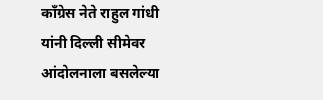काँग्रेस नेते राहुल गांधी यांनी दिल्ली सीमेवर आंदोलनाला बसलेल्या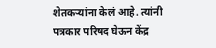शेतकऱ्यांना केलं आहे. त्यांनी पत्रकार परिषद घेऊन केंद्र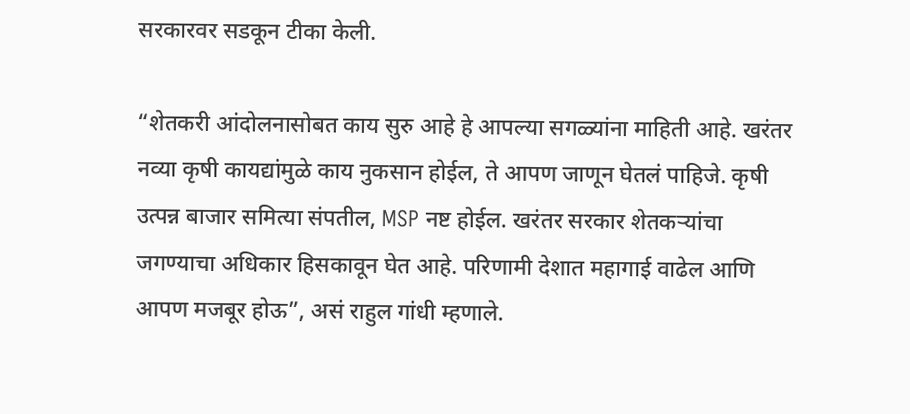सरकारवर सडकून टीका केली.

“शेतकरी आंदोलनासोबत काय सुरु आहे हे आपल्या सगळ्यांना माहिती आहे. खरंतर नव्या कृषी कायद्यांमुळे काय नुकसान होईल, ते आपण जाणून घेतलं पाहिजे. कृषी उत्पन्न बाजार समित्या संपतील, MSP नष्ट होईल. खरंतर सरकार शेतकऱ्यांचा जगण्याचा अधिकार हिसकावून घेत आहे. परिणामी देशात महागाई वाढेल आणि आपण मजबूर होऊ”, असं राहुल गांधी म्हणाले.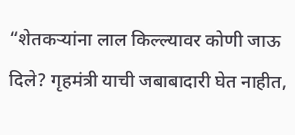“शेतकऱ्यांना लाल किल्ल्यावर कोणी जाऊ दिले? गृहमंत्री याची जबाबादारी घेत नाहीत,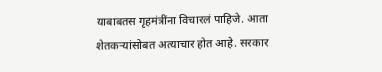याबाबतस गृहमंत्रींना विचारलं पाहिजे. आता शेतकऱ्यांसोबत अत्याचार होत आहे. सरकार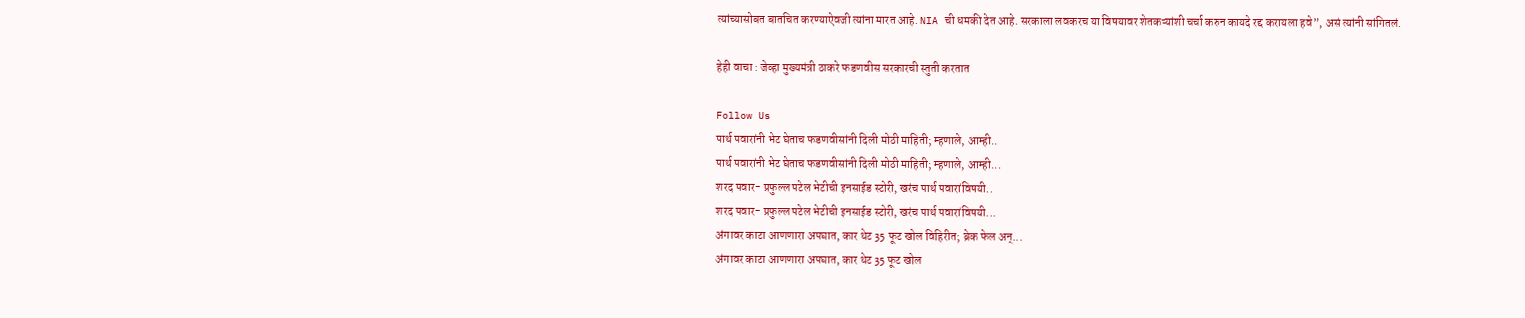त्यांच्यासोबत बातचित करण्याऐवजी त्यांना मारत आहे. NIA ची धमकी देत आहे. सरकाला लवकरच या विषयावर शेतकऱ्यांशी चर्चा करुन कायदे रद्द करायला हवे”, असं त्यांनी सांगितलं.

हेही वाचा : जेव्हा मुख्यमंत्री ठाकरे फडणवीस सरकारची स्तुती करतात

Follow Us
पार्थ पवारांनी भेट घेताच फडणवीसांनी दिली मोठी माहिती; म्हणाले, आम्ही..
पार्थ पवारांनी भेट घेताच फडणवीसांनी दिली मोठी माहिती; म्हणाले, आम्ही...
शरद पवार- प्रफुल्ल पटेल भेटीची इनसाईड स्टोरी, खरंच पार्थ पवारांविषयी..
शरद पवार- प्रफुल्ल पटेल भेटीची इनसाईड स्टोरी, खरंच पार्थ पवारांविषयी...
अंगावर काटा आणणारा अपघात, कार थेट 35 फूट खोल विहिरीत; ब्रेक फेल अन्...
अंगावर काटा आणणारा अपघात, कार थेट 35 फूट खोल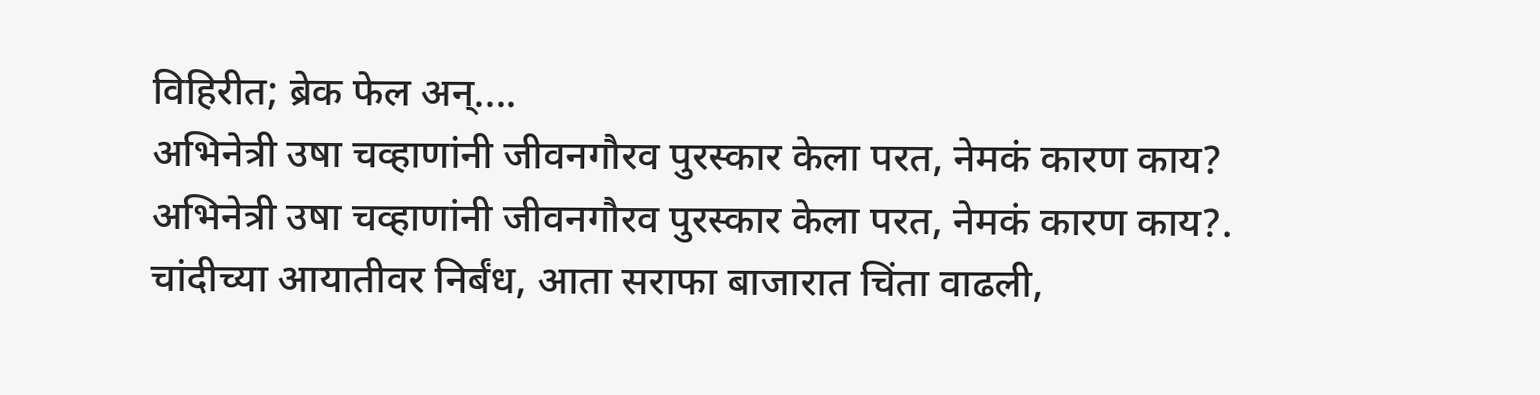विहिरीत; ब्रेक फेल अन्....
अभिनेत्री उषा चव्हाणांनी जीवनगौरव पुरस्कार केला परत, नेमकं कारण काय?
अभिनेत्री उषा चव्हाणांनी जीवनगौरव पुरस्कार केला परत, नेमकं कारण काय?.
चांदीच्या आयातीवर निर्बंध, आता सराफा बाजारात चिंता वाढली,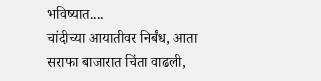भविष्यात....
चांदीच्या आयातीवर निर्बंध, आता सराफा बाजारात चिंता वाढली,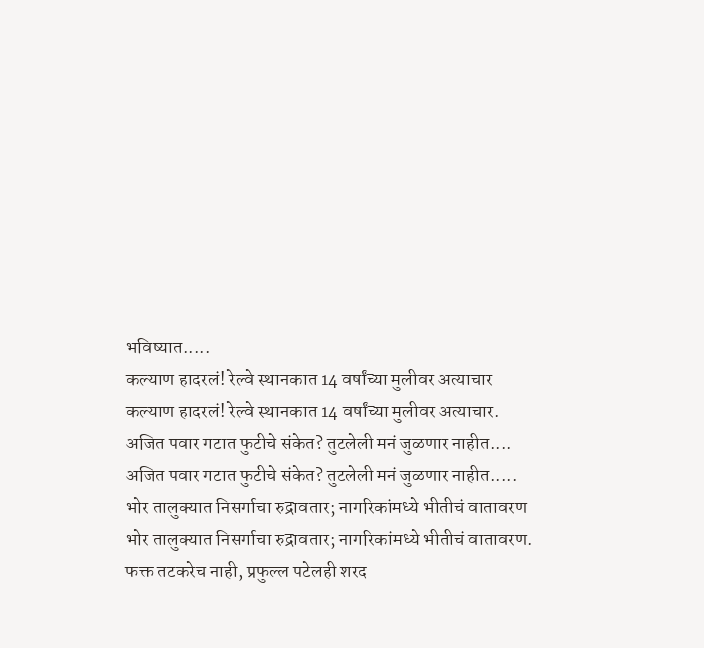भविष्यात.....
कल्याण हादरलं! रेल्वे स्थानकात 14 वर्षांच्या मुलीवर अत्याचार
कल्याण हादरलं! रेल्वे स्थानकात 14 वर्षांच्या मुलीवर अत्याचार.
अजित पवार गटात फुटीचे संकेत? तुटलेली मनं जुळणार नाहीत....
अजित पवार गटात फुटीचे संकेत? तुटलेली मनं जुळणार नाहीत.....
भोर तालुक्यात निसर्गाचा रुद्रावतार; नागरिकांमध्ये भीतीचं वातावरण
भोर तालुक्यात निसर्गाचा रुद्रावतार; नागरिकांमध्ये भीतीचं वातावरण.
फक्त तटकरेच नाही, प्रफुल्ल पटेलही शरद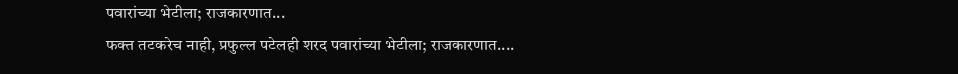पवारांच्या भेटीला; राजकारणात...
फक्त तटकरेच नाही, प्रफुल्ल पटेलही शरद पवारांच्या भेटीला; राजकारणात....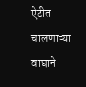ऐटीत चालणाऱ्या वाघाने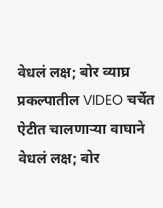वेधलं लक्ष; बोर व्याघ्र प्रकल्पातील VIDEO चर्चेत
ऐटीत चालणाऱ्या वाघाने वेधलं लक्ष; बोर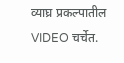व्याघ्र प्रकल्पातील VIDEO चर्चेत.